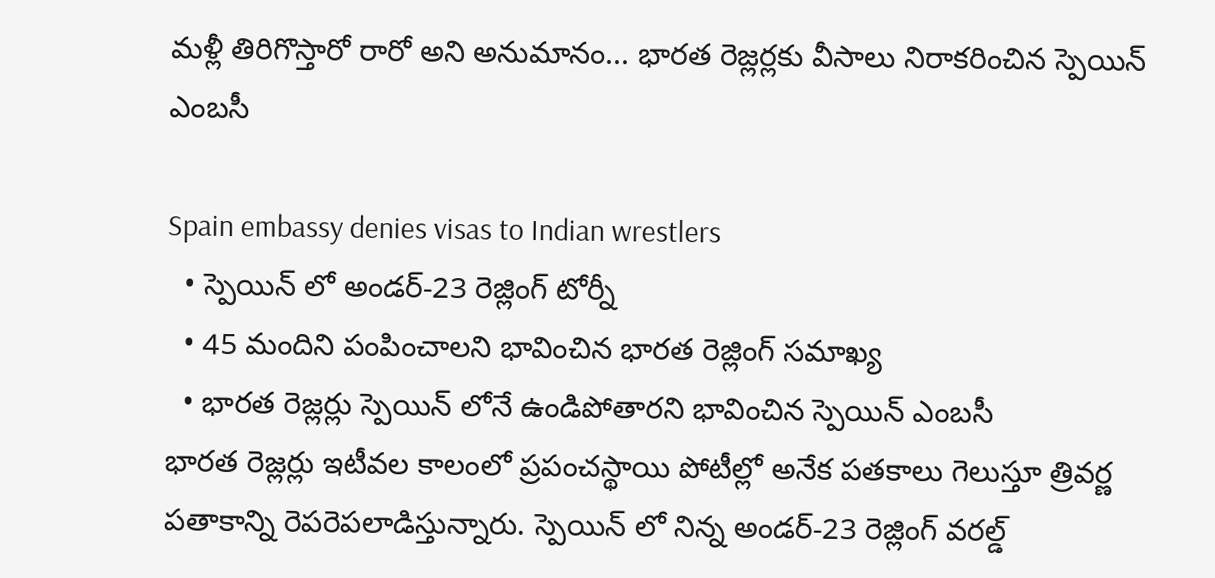మళ్లీ తిరిగొస్తారో రారో అని అనుమానం... భారత రెజ్లర్లకు వీసాలు నిరాకరించిన స్పెయిన్ ఎంబసీ

Spain embassy denies visas to Indian wrestlers
  • స్పెయిన్ లో అండర్-23 రెజ్లింగ్ టోర్నీ
  • 45 మందిని పంపించాలని భావించిన భారత రెజ్లింగ్ సమాఖ్య
  • భారత రెజ్లర్లు స్పెయిన్ లోనే ఉండిపోతారని భావించిన స్పెయిన్ ఎంబసీ
భారత రెజ్లర్లు ఇటీవల కాలంలో ప్రపంచస్థాయి పోటీల్లో అనేక పతకాలు గెలుస్తూ త్రివర్ణ పతాకాన్ని రెపరెపలాడిస్తున్నారు. స్పెయిన్ లో నిన్న అండర్-23 రెజ్లింగ్ వరల్డ్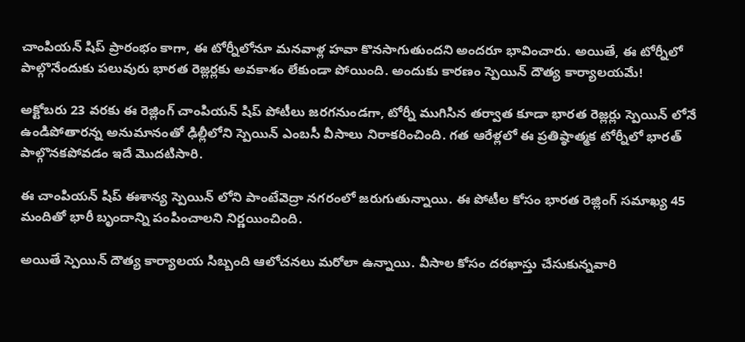చాంపియన్ షిప్ ప్రారంభం కాగా, ఈ టోర్నీలోనూ మనవాళ్ల హవా కొనసాగుతుందని అందరూ భావించారు. అయితే, ఈ టోర్నీలో పాల్గొనేందుకు పలువురు భారత రెజ్లర్లకు అవకాశం లేకుండా పోయింది. అందుకు కారణం స్పెయిన్ దౌత్య కార్యాలయమే!

అక్టోబరు 23 వరకు ఈ రెజ్లింగ్ చాంపియన్ షిప్ పోటీలు జరగనుండగా, టోర్నీ ముగిసిన తర్వాత కూడా భారత రెజ్లర్లు స్పెయిన్ లోనే ఉండిపోతారన్న అనుమానంతో ఢిల్లీలోని స్పెయిన్ ఎంబసీ వీసాలు నిరాకరించింది. గత ఆరేళ్లలో ఈ ప్రతిష్ఠాత్మక టోర్నీలో భారత్ పాల్గొనకపోవడం ఇదే మొదటిసారి.

ఈ చాంపియన్ షిప్ ఈశాన్య స్పెయిన్ లోని పాంటేవెద్రా నగరంలో జరుగుతున్నాయి. ఈ పోటీల కోసం భారత రెజ్లింగ్ సమాఖ్య 45 మందితో భారీ బృందాన్ని పంపించాలని నిర్ణయించింది.

అయితే స్పెయిన్ దౌత్య కార్యాలయ సిబ్బంది ఆలోచనలు మరోలా ఉన్నాయి. వీసాల కోసం దరఖాస్తు చేసుకున్నవారి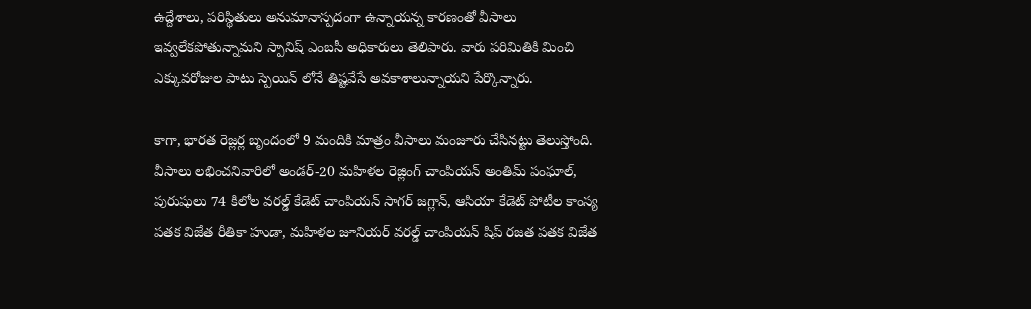ఉద్దేశాలు, పరిస్థితులు అనుమానాస్పదంగా ఉన్నాయన్న కారణంతో వీసాలు ఇవ్వలేకపోతున్నామని స్పానిష్ ఎంబసీ అధికారులు తెలిపారు. వారు పరిమితికి మించి ఎక్కువరోజుల పాటు స్పెయిన్ లోనే తిష్టవేసే అవకాశాలున్నాయని పేర్కొన్నారు.

కాగా, భారత రెజ్లర్ల బృందంలో 9 మందికి మాత్రం వీసాలు మంజూరు చేసినట్టు తెలుస్తోంది. వీసాలు లభించనివారిలో అండర్-20 మహిళల రెజ్లింగ్ చాంపియన్ అంతిమ్ పంఘాల్, పురుషులు 74 కిలోల వరల్డ్ కేడెట్ చాంపియన్ సాగర్ జగ్లాన్, ఆసియా కేడెట్ పోటీల కాంస్య పతక విజేత రీతికా హుడా, మహిళల జూనియర్ వరల్డ్ చాంపియన్ షిప్ రజత పతక విజేత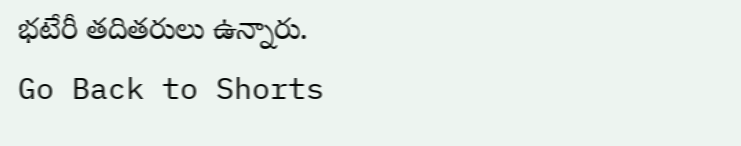భటేరీ తదితరులు ఉన్నారు.
Go Back to Shorts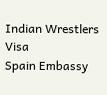Indian Wrestlers
Visa
Spain Embassy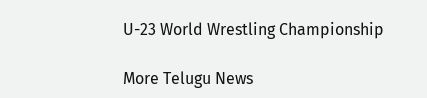U-23 World Wrestling Championship

More Telugu News